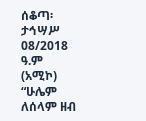ሰቆጣ፡ ታኅሣሥ 08/2018 ዓ.ም (አሚኮ) “ሁሌም ለሰላም ዘብ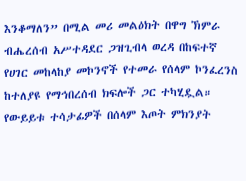እንቆማለን” በሚል መሪ መልዕክት በዋግ ኽምራ ብሔረሰብ አሥተዳደር ጋዝጊብላ ወረዳ በከፍተኛ የሀገር መከላከያ መኮንኖች የተመራ የሰላም ኮንፈረንስ ከተለያዩ የማኅበረሰብ ክፍሎች ጋር ተካሂዷል።
የውይይቱ ተሳታፊዎች በሰላም እጦት ምክንያት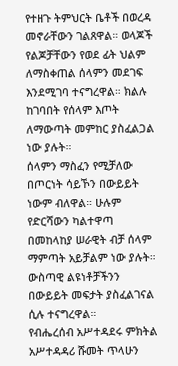የተዘጉ ትምህርት ቤቶች በወረዳ መኖራቸውን ገልጸዋል። ወላጆች የልጆቻቸውን የወደ ፊት ህልም ለማስቀጠል ሰላምን መደገፍ እንደሚገባ ተናግረዋል። ክልሉ ከገባበት የሰላም እጦት ለማውጣት መምከር ያስፈልጋል ነው ያሉት።
ሰላምን ማስፈን የሚቻለው በጦርነት ሳይኾን በውይይት ነውም ብለዋል። ሁሉም የድርሻውን ካልተዋጣ በመከላከያ ሠራዊት ብቻ ሰላም ማምጣት አይቻልም ነው ያሉት። ውስጣዊ ልዩነቶቻችንን በውይይት መፍታት ያስፈልገናል ሲሉ ተናግረዋል።
የብሔረሰብ አሥተዳደሩ ምክትል አሥተዳዳሪ ሹመት ጥላሁን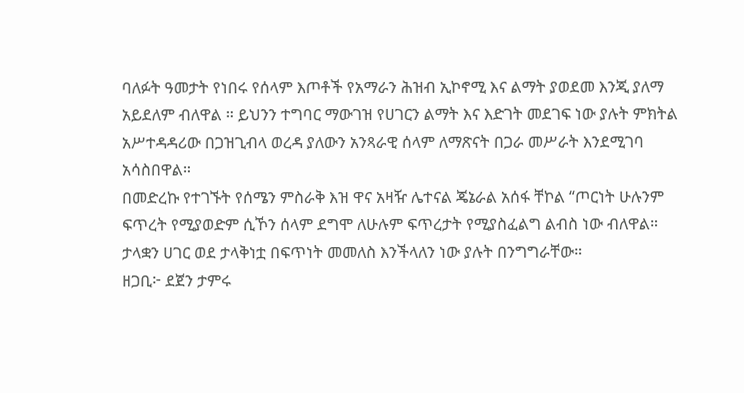ባለፉት ዓመታት የነበሩ የሰላም እጦቶች የአማራን ሕዝብ ኢኮኖሚ እና ልማት ያወደመ እንጂ ያለማ አይደለም ብለዋል ። ይህንን ተግባር ማውገዝ የሀገርን ልማት እና እድገት መደገፍ ነው ያሉት ምክትል አሥተዳዳሪው በጋዝጊብላ ወረዳ ያለውን አንጻራዊ ሰላም ለማጽናት በጋራ መሥራት እንደሚገባ አሳስበዋል።
በመድረኩ የተገኙት የሰሜን ምስራቅ እዝ ዋና አዛዥ ሌተናል ጄኔራል አሰፋ ቸኮል “ጦርነት ሁሉንም ፍጥረት የሚያወድም ሲኾን ሰላም ደግሞ ለሁሉም ፍጥረታት የሚያስፈልግ ልብስ ነው ብለዋል።
ታላቋን ሀገር ወደ ታላቅነቷ በፍጥነት መመለስ እንችላለን ነው ያሉት በንግግራቸው።
ዘጋቢ፦ ደጀን ታምሩ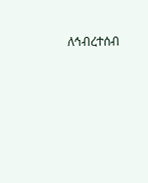ለኅብረተሰብ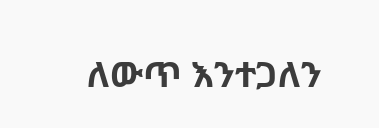ለውጥ እንተጋለን